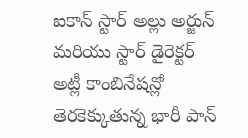ఐకాన్ స్టార్ అల్లు అర్జున్ మరియు స్టార్ డైరెక్టర్ అట్లీ కాంబినేషన్లో తెరకెక్కుతున్న భారీ పాన్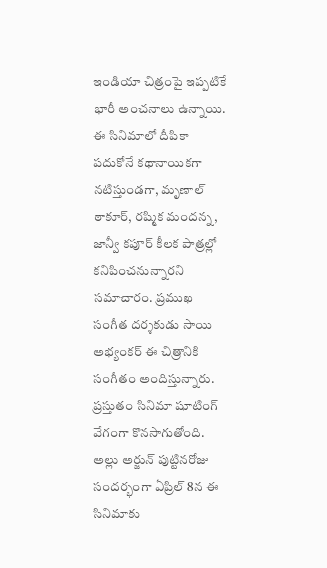ఇండియా చిత్రంపై ఇప్పటికే భారీ అంచనాలు ఉన్నాయి. ఈ సినిమాలో దీపికా పదుకోనే కథానాయికగా నటిస్తుండగా, మృణాల్ ఠాకూర్, రష్మిక మందన్న, జాన్వీ కపూర్ కీలక పాత్రల్లో కనిపించనున్నారని సమాచారం. ప్రముఖ సంగీత దర్శకుడు సాయి అభ్యంకర్ ఈ చిత్రానికి సంగీతం అందిస్తున్నారు. ప్రస్తుతం సినిమా షూటింగ్ వేగంగా కొనసాగుతోంది. అల్లు అర్జున్ పుట్టినరోజు సందర్భంగా ఏప్రిల్ 8న ఈ సినిమాకు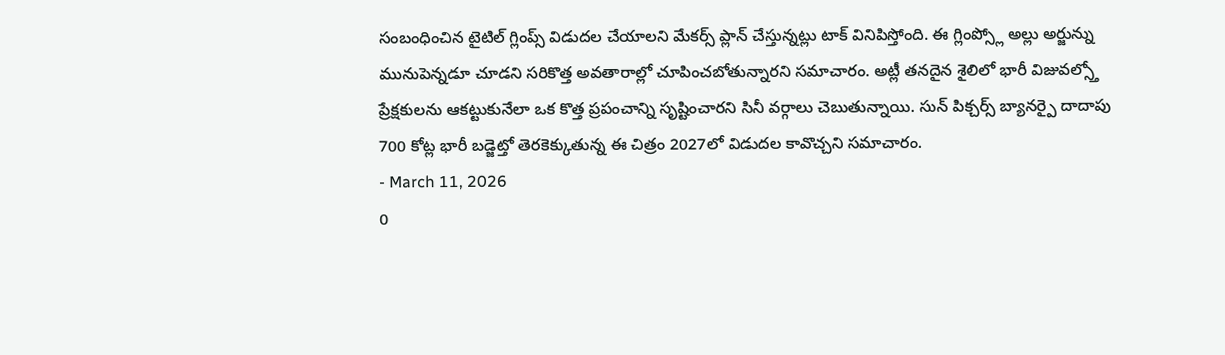సంబంధించిన టైటిల్ గ్లింప్స్ విడుదల చేయాలని మేకర్స్ ప్లాన్ చేస్తున్నట్లు టాక్ వినిపిస్తోంది. ఈ గ్లింప్స్లో అల్లు అర్జున్ను మునుపెన్నడూ చూడని సరికొత్త అవతారాల్లో చూపించబోతున్నారని సమాచారం. అట్లీ తనదైన శైలిలో భారీ విజువల్స్తో ప్రేక్షకులను ఆకట్టుకునేలా ఒక కొత్త ప్రపంచాన్ని సృష్టించారని సినీ వర్గాలు చెబుతున్నాయి. సున్ పిక్చర్స్ బ్యానర్పై దాదాపు 700 కోట్ల భారీ బడ్జెట్తో తెరకెక్కుతున్న ఈ చిత్రం 2027లో విడుదల కావొచ్చని సమాచారం.
- March 11, 2026
0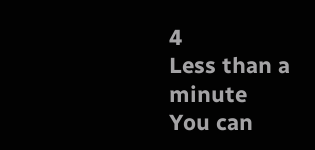4
Less than a minute
You can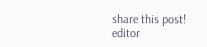share this post!
editor